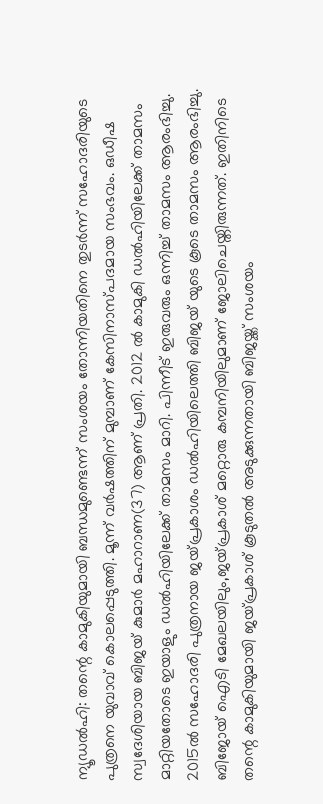ന്യൂഡൽഹി: തന്റെ കാമുകിയുമായി ബന്ധമുണ്ടെന്ന് സംശയം തോന്നിയതിനെ തുടർന്ന് സഹോദരിയുടെ പുത്രനെ യുവാവ് കൊലപ്പെടുത്തി. മൂന്ന് വർഷത്തിന് മുമ്പാണ് കേസിനാസ്പദമായ സംഭവം. ഒഡീഷ സ്വദേശിയായ ബിജയ് കുമാർ മഹാറാണ(37) ആണ് പ്രതി. 2012 ൽ കാമുകി ഡൽഹിയിലേക്ക് താമസം മാറ്റിയതോടെ ഇയാളും ഡൽഹിയിലേക്ക് താമസം മാറി. പിന്നീട് ഇരുവരും ഒന്നിച്ച് താമസം ആരംഭിച്ചു. 2015ൽ സഹോദരി പുത്രനായ ജയ്പ്രകാശം ഡൽഹിയിലെത്തി ബിജയ് യുടെ കൂടെ താമസം ആരംഭിച്ചു. ബിജോയ് ഐടി മേഖലയിലും,ജയ്പ്രകാശ് മറ്റൊരു കമ്പനിയിലുമാണ് ജോലിചെയ്തിരുന്നത്. ഇതിനിടെ തന്റെ കാമുകിയുമായി ജയ്പ്രകാശ് കൂടുതൽ അടുക്കുന്നതായി ബിജയ്ക്ക് സംശയം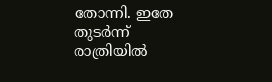തോന്നി. ഇതേ തുടർന്ന് രാത്രിയിൽ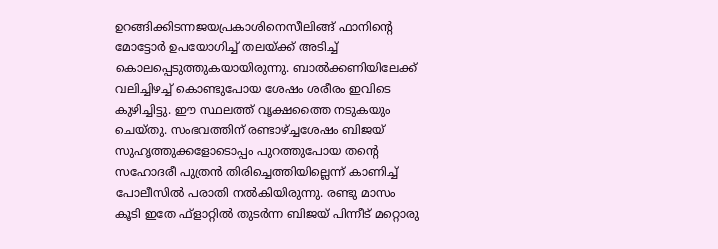ഉറങ്ങിക്കിടന്നജയപ്രകാശിനെസീലിങ്ങ് ഫാനിന്റെ മോട്ടോർ ഉപയോഗിച്ച് തലയ്ക്ക് അടിച്ച് കൊലപ്പെടുത്തുകയായിരുന്നു. ബാൽക്കണിയിലേക്ക് വലിച്ചിഴച്ച് കൊണ്ടുപോയ ശേഷം ശരീരം ഇവിടെ കുഴിച്ചിട്ടു. ഈ സ്ഥലത്ത് വൃക്ഷത്തൈ നടുകയും ചെയ്തു. സംഭവത്തിന് രണ്ടാഴ്ച്ചശേഷം ബിജയ് സുഹൃത്തുക്കളോടൊപ്പം പുറത്തുപോയ തന്റെ സഹോദരീ പുത്രൻ തിരിച്ചെത്തിയില്ലെന്ന് കാണിച്ച് പോലീസിൽ പരാതി നൽകിയിരുന്നു. രണ്ടു മാസം കൂടി ഇതേ ഫ്ളാറ്റിൽ തുടർന്ന ബിജയ് പിന്നീട് മറ്റൊരു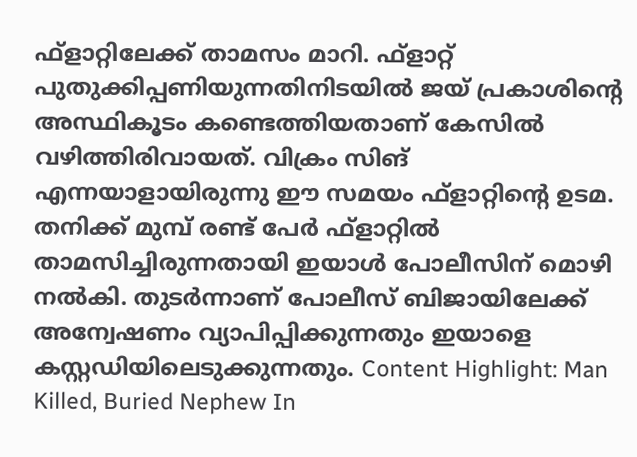ഫ്ളാറ്റിലേക്ക് താമസം മാറി. ഫ്ളാറ്റ് പുതുക്കിപ്പണിയുന്നതിനിടയിൽ ജയ് പ്രകാശിന്റെ അസ്ഥികൂടം കണ്ടെത്തിയതാണ് കേസിൽ വഴിത്തിരിവായത്. വിക്രം സിങ് എന്നയാളായിരുന്നു ഈ സമയം ഫ്ളാറ്റിന്റെ ഉടമ. തനിക്ക് മുമ്പ് രണ്ട് പേർ ഫ്ളാറ്റിൽ താമസിച്ചിരുന്നതായി ഇയാൾ പോലീസിന് മൊഴി നൽകി. തുടർന്നാണ് പോലീസ് ബിജായിലേക്ക് അന്വേഷണം വ്യാപിപ്പിക്കുന്നതും ഇയാളെ കസ്റ്റഡിയിലെടുക്കുന്നതും. Content Highlight: Man Killed, Buried Nephew In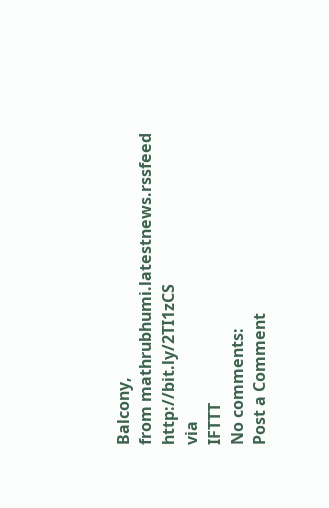Balcony,
from mathrubhumi.latestnews.rssfeed http://bit.ly/2TI1zCS
via
IFTTT
No comments:
Post a Comment